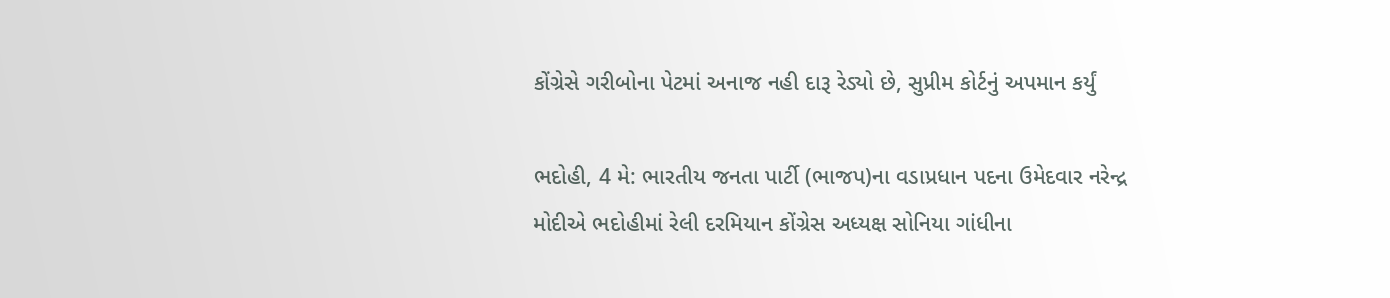કોંગ્રેસે ગરીબોના પેટમાં અનાજ નહી દારૂ રેડ્યો છે, સુપ્રીમ કોર્ટનું અપમાન કર્યું

ભદોહી, 4 મે: ભારતીય જનતા પાર્ટી (ભાજપ)ના વડાપ્રધાન પદના ઉમેદવાર નરેન્દ્ર મોદીએ ભદોહીમાં રેલી દરમિયાન કોંગ્રેસ અધ્યક્ષ સોનિયા ગાંધીના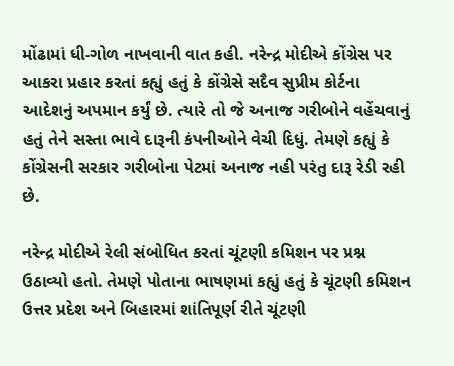મોંઢામાં ધી-ગોળ નાખવાની વાત કહી. નરેન્દ્ર મોદીએ કોંગ્રેસ પર આકરા પ્રહાર કરતાં કહ્યું હતું કે કોંગ્રેસે સદૈવ સુપ્રીમ કોર્ટના આદેશનું અપમાન કર્યું છે. ત્યારે તો જે અનાજ ગરીબોને વહેંચવાનું હતું તેને સસ્તા ભાવે દારૂની કંપનીઓને વેચી દિધું. તેમણે કહ્યું કે કોંગ્રેસની સરકાર ગરીબોના પેટમાં અનાજ નહી પરંતુ દારૂ રેડી રહી છે.

નરેન્દ્ર મોદીએ રેલી સંબોધિત કરતાં ચૂંટણી કમિશન પર પ્રશ્ન ઉઠાવ્યો હતો. તેમણે પોતાના ભાષણમાં કહ્યું હતું કે ચૂંટણી કમિશન ઉત્તર પ્રદેશ અને બિહારમાં શાંતિપૂર્ણ રીતે ચૂંટણી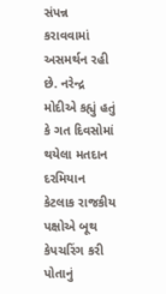સંપન્ન કરાવવામાં અસમર્થન રહી છે. નરેન્દ્ર મોદીએ કહ્યું હતું કે ગત દિવસોમાં થયેલા મતદાન દરમિયાન કેટલાક રાજકીય પક્ષોએ બૂથ કેપચરિંગ કરી પોતાનું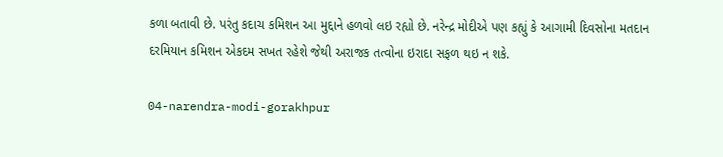કળા બતાવી છે. પરંતુ કદાચ કમિશન આ મુદ્દાને હળવો લઇ રહ્યો છે. નરેન્દ્ર મોદીએ પણ કહ્યું કે આગામી દિવસોના મતદાન દરમિયાન કમિશન એકદમ સખત રહેશે જેથી અરાજક તત્વોના ઇરાદા સફળ થઇ ન શકે.

04-narendra-modi-gorakhpur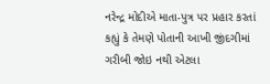નરેન્દ્ર મોદીએ માતા-પુત્ર પર પ્રહાર કરતાં કહ્યું કે તેમણે પોતાની આખી જીંદગીમાં ગરીબી જોઇ નથી એટલા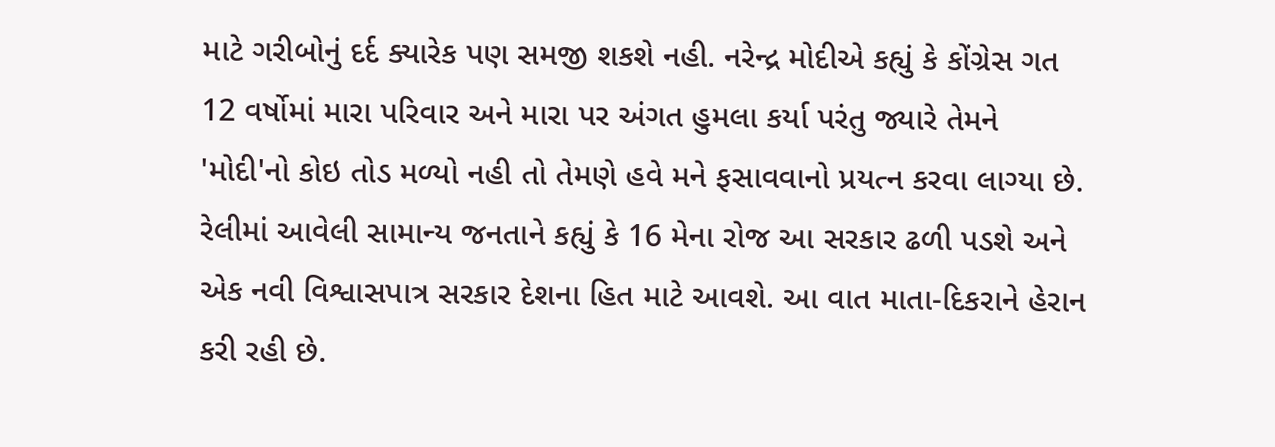માટે ગરીબોનું દર્દ ક્યારેક પણ સમજી શકશે નહી. નરેન્દ્ર મોદીએ કહ્યું કે કોંગ્રેસ ગત 12 વર્ષોમાં મારા પરિવાર અને મારા પર અંગત હુમલા કર્યા પરંતુ જ્યારે તેમને 'મોદી'નો કોઇ તોડ મળ્યો નહી તો તેમણે હવે મને ફસાવવાનો પ્રયત્ન કરવા લાગ્યા છે. રેલીમાં આવેલી સામાન્ય જનતાને કહ્યું કે 16 મેના રોજ આ સરકાર ઢળી પડશે અને એક નવી વિશ્વાસપાત્ર સરકાર દેશના હિત માટે આવશે. આ વાત માતા-દિકરાને હેરાન કરી રહી છે.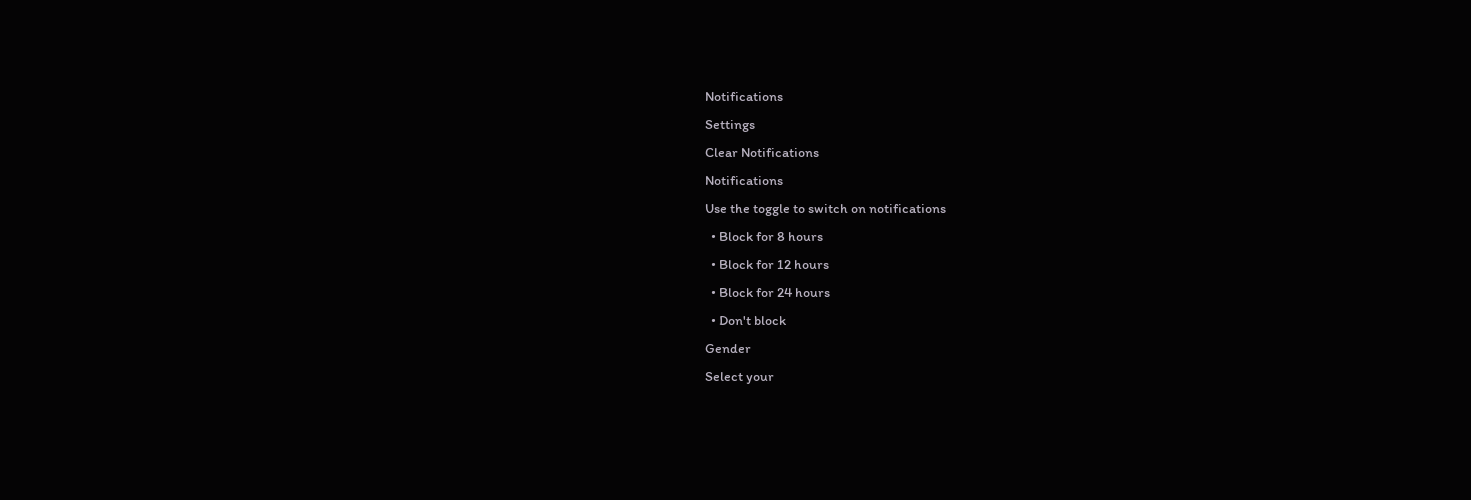Notifications
Settings
Clear Notifications
Notifications
Use the toggle to switch on notifications
  • Block for 8 hours
  • Block for 12 hours
  • Block for 24 hours
  • Don't block
Gender
Select your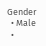Gender
  • Male
  •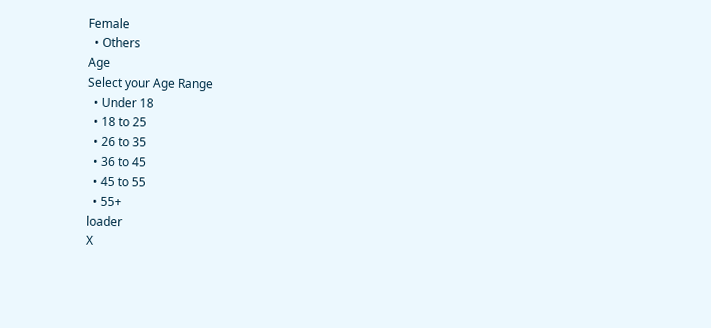Female
  • Others
Age
Select your Age Range
  • Under 18
  • 18 to 25
  • 26 to 35
  • 36 to 45
  • 45 to 55
  • 55+
loader
X